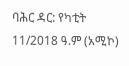ባሕር ዳር: የካቲት 11/2018 ዓ.ም (አሚኮ)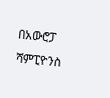በአውሮፓ ሻምፒዮንስ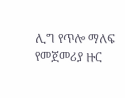ሊግ የጥሎ ማለፍ የመጀመሪያ ዙር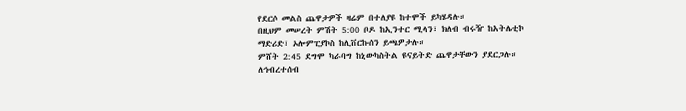የደርሶ መልስ ጨዋታዎች ዛሬም በተለያዩ ከተሞች ይካሄዳሉ።
በዚህም መሠረት ምሽት 5:00 ቦዶ ከኢንተር ሚላን፣ ክለብ ብሩዥ ከአትሌቲኮ ማድሪድ፣ ኦሎምፒያኮስ ከሊቨርኩሰን ይጫዎታሉ።
ምሸት 2:45 ደግሞ ካራባግ ከኒውካስትል ዩናይትድ ጨዋታቸውን ያደርጋሉ።
ለኅብረተሰብ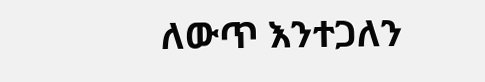ለውጥ እንተጋለን